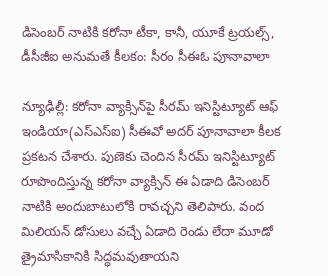డిసెంబర్ నాటికి కరోనా టీకా, కానీ, యూకే ట్రయల్స్, డీసీజీఐ అనుమతే కీలకం: సీరం సీఈఓ పూనావాలా

న్యూఢిల్లీ: కరోనా వ్యాక్సిన్‌పై సీరమ్ ఇనిస్టిట్యూట్ ఆఫ్ ఇండియా(ఎస్ఎస్ఐ) సీఈవో అదర్ పూనావాలా కీలక ప్రకటన చేశారు. పుణెకు చెందిన సీరమ్ ఇనిస్టిట్యూట్ రూపొందిస్తున్న కరోనా వ్యాక్సిన్ ఈ ఏడాది డిసెంబర్ నాటికి అందుబాటులోకి రావచ్చని తెలిపారు. వంద మిలియన్ డోసులు వచ్చే ఏడాది రెండు లేదా మూడో త్రైమాసికానికి సిద్ధమవుతాయని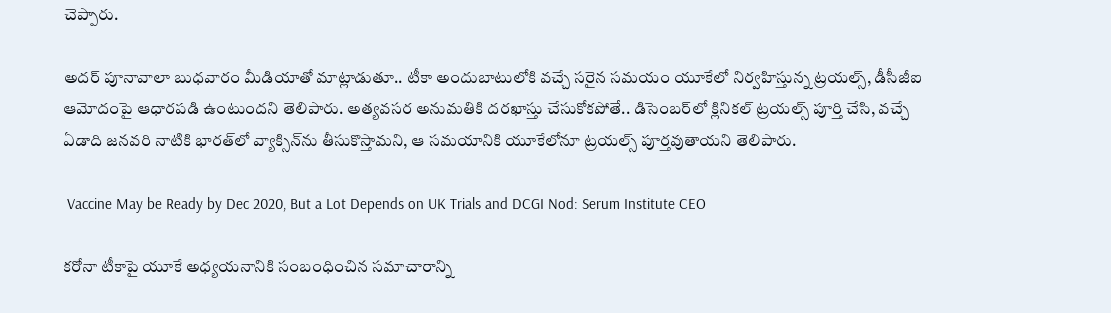చెప్పారు.

అదర్ పూనావాలా బుధవారం మీడియాతో మాట్లాడుతూ.. టీకా అందుబాటులోకి వచ్చే సరైన సమయం యూకేలో నిర్వహిస్తున్న ట్రయల్స్, డీసీజీఐ ఆమోదంపై ఆధారపడి ఉంటుందని తెలిపారు. అత్యవసర అనుమతికి దరఖాస్తు చేసుకోకపోతే.. డిసెంబర్‌లో క్లినికల్ ట్రయల్స్ పూర్తి చేసి, వచ్చే ఏడాది జనవరి నాటికి భారత్‌లో వ్యాక్సిన్‌ను తీసుకొస్తామని, ఆ సమయానికి యూకేలోనూ ట్రయల్స్ పూర్తవుతాయని తెలిపారు.

 Vaccine May be Ready by Dec 2020, But a Lot Depends on UK Trials and DCGI Nod: Serum Institute CEO

కరోనా టీకాపై యూకే అధ్యయనానికి సంబంధించిన సమాచారాన్ని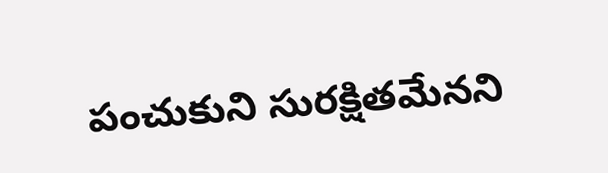పంచుకుని సురక్షితమేనని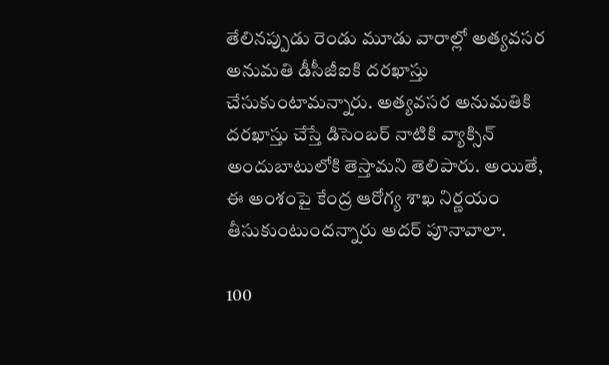తేలినప్పుడు రెండు మూడు వారాల్లో అత్యవసర అనుమతి డీసీజీఐకి దరఖాస్తు చేసుకుంటామన్నారు. అత్యవసర అనుమతికి దరఖాస్తు చేస్తే డిసెంబర్ నాటికి వ్యాక్సిన్ అందుబాటులోకి తెస్తామని తెలిపారు. అయితే, ఈ అంశంపై కేంద్ర ఆరోగ్య శాఖ నిర్ణయం తీసుకుంటుందన్నారు అదర్ పూనావాలా.

100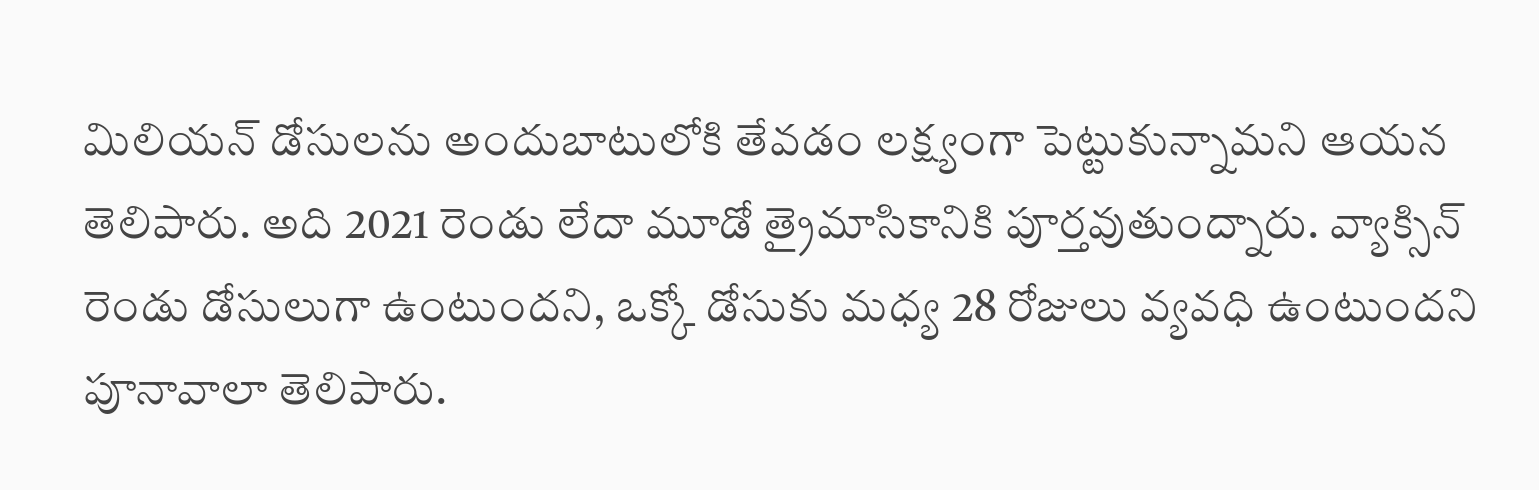మిలియన్ డోసులను అందుబాటులోకి తేవడం లక్ష్యంగా పెట్టుకున్నామని ఆయన తెలిపారు. అది 2021 రెండు లేదా మూడో త్రైమాసికానికి పూర్తవుతుంద్నారు. వ్యాక్సిన్ రెండు డోసులుగా ఉంటుందని, ఒక్కో డోసుకు మధ్య 28 రోజులు వ్యవధి ఉంటుందని పూనావాలా తెలిపారు.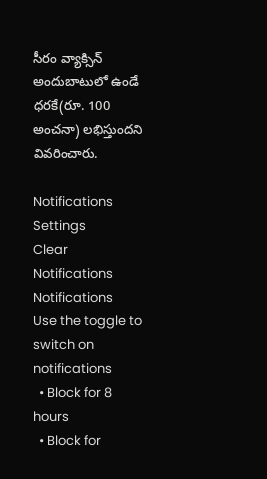సీరం వ్యాక్సిన్ అందుబాటులో ఉండే ధరకే(రూ. 100 అంచనా) లభిస్తుందని వివరించారు.

Notifications
Settings
Clear Notifications
Notifications
Use the toggle to switch on notifications
  • Block for 8 hours
  • Block for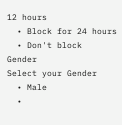12 hours
  • Block for 24 hours
  • Don't block
Gender
Select your Gender
  • Male
  •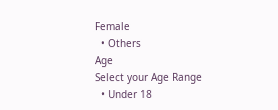Female
  • Others
Age
Select your Age Range
  • Under 18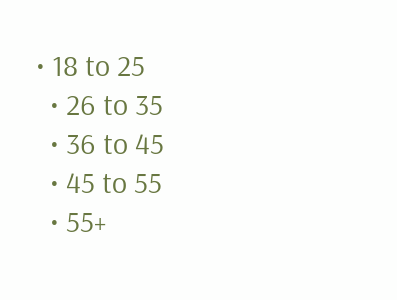• 18 to 25
  • 26 to 35
  • 36 to 45
  • 45 to 55
  • 55+